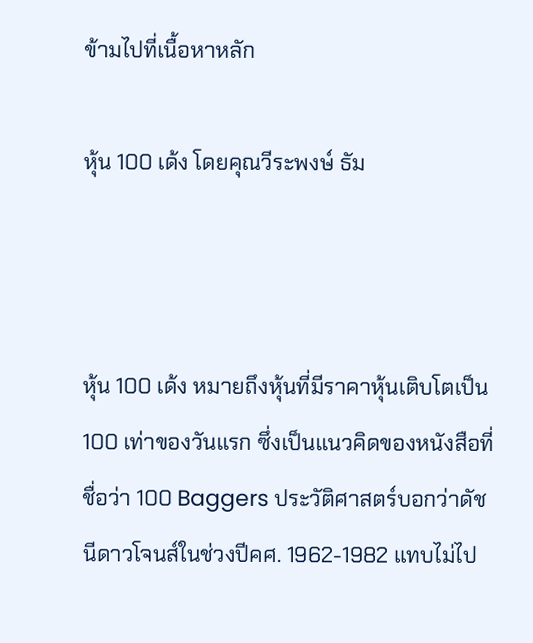ข้ามไปที่เนื้อหาหลัก

หุ้น 100 เด้ง โดยคุณวีระพงษ์ ธัม



หุ้น 100 เด้ง หมายถึงหุ้นที่มีราคาหุ้นเติบโตเป็น 100 เท่าของวันแรก ซึ่งเป็นแนวคิดของหนังสือที่ชื่อว่า 100 Baggers ประวัติศาสตร์บอกว่าดัชนีดาวโจนส์ในช่วงปีคศ. 1962-1982 แทบไม่ไป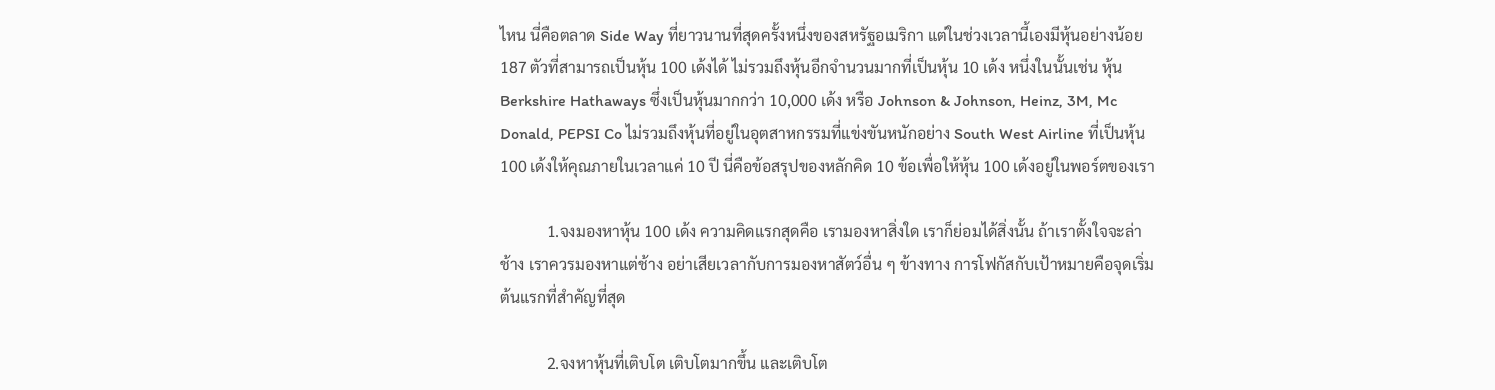ไหน นี่คือตลาด Side Way ที่ยาวนานที่สุดครั้งหนึ่งของสหรัฐอเมริกา แต่ในช่วงเวลานี้เองมีหุ้นอย่างน้อย 187 ตัวที่สามารถเป็นหุ้น 100 เด้งได้ ไม่รวมถึงหุ้นอีกจำนวนมากที่เป็นหุ้น 10 เด้ง หนึ่งในนั้นเช่น หุ้น Berkshire Hathaways ซึ่งเป็นหุ้นมากกว่า 10,000 เด้ง หรือ Johnson & Johnson, Heinz, 3M, Mc Donald, PEPSI Co ไม่รวมถึงหุ้นที่อยู่ในอุตสาหกรรมที่แข่งขันหนักอย่าง South West Airline ที่เป็นหุ้น 100 เด้งให้คุณภายในเวลาแค่ 10 ปี นี่คือข้อสรุปของหลักคิด 10 ข้อเพื่อให้หุ้น 100 เด้งอยู่ในพอร์ตของเรา

            1.จงมองหาหุ้น 100 เด้ง ความคิดแรกสุดคือ เรามองหาสิ่งใด เราก็ย่อมได้สิ่งนั้น ถ้าเราตั้งใจจะล่าช้าง เราควรมองหาแต่ช้าง อย่าเสียเวลากับการมองหาสัตว์อื่น ๆ ข้างทาง การโฟกัสกับเป้าหมายคือจุดเริ่มต้นแรกที่สำคัญที่สุด

            2.จงหาหุ้นที่เติบโต เติบโตมากขึ้น และเติบโต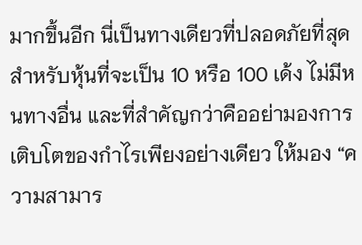มากขึ้นอีก นี่เป็นทางเดียวที่ปลอดภัยที่สุดสำหรับหุ้นที่จะเป็น 10 หรือ 100 เด้ง ไม่มีหนทางอื่น และที่สำคัญกว่าคืออย่ามองการเติบโตของกำไรเพียงอย่างเดียว ให้มอง “ความสามาร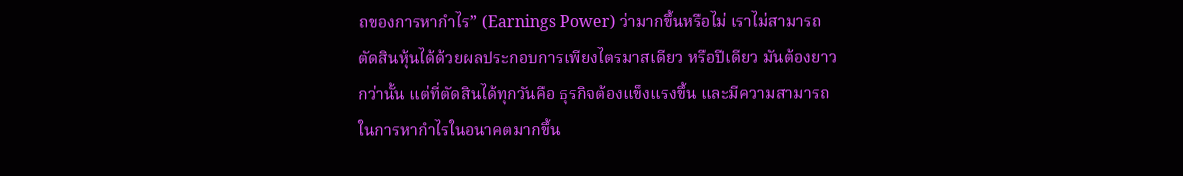ถของการหากำไร” (Earnings Power) ว่ามากขึ้นหรือไม่ เราไม่สามารถตัดสินหุ้นได้ด้วยผลประกอบการเพียงไตรมาสเดียว หรือปีเดียว มันต้องยาวกว่านั้น แต่ที่ตัดสินได้ทุกวันคือ ธุรกิจต้องแข็งแรงขึ้น และมีความสามารถในการหากำไรในอนาคตมากขึ้น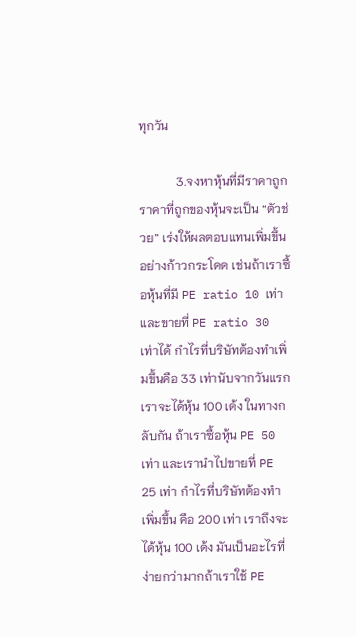ทุกวัน

            3.จงหาหุ้นที่มีราคาถูก ราคาที่ถูกของหุ้นจะเป็น “ตัวช่วย” เร่งให้ผลตอบแทนเพิ่มขึ้นอย่างก้าวกระโดด เช่นถ้าเราซื้อหุ้นที่มี PE ratio 10 เท่า และขายที่ PE ratio 30 เท่าได้ กำไรที่บริษัทต้องทำเพิ่มขึ้นคือ 33 เท่านับจากวันแรก เราจะได้หุ้น 100 เด้ง ในทางกลับกัน ถ้าเราซื้อหุ้น PE 50 เท่า และเรานำไปขายที่ PE 25 เท่า กำไรที่บริษัทต้องทำเพิ่มขึ้น คือ 200 เท่า เราถึงจะได้หุ้น 100 เด้ง มันเป็นอะไรที่ง่ายกว่ามากถ้าเราใช้ PE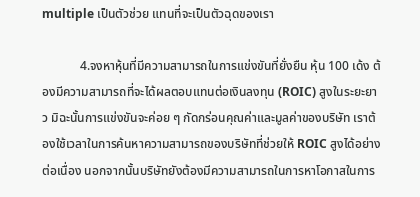multiple เป็นตัวช่วย แทนที่จะเป็นตัวฉุดของเรา

            4.จงหาหุ้นที่มีความสามารถในการแข่งขันที่ยั่งยืน หุ้น 100 เด้ง ต้องมีความสามารถที่จะได้ผลตอบแทนต่อเงินลงทุน (ROIC) สูงในระยะยาว มิฉะนั้นการแข่งขันจะค่อย ๆ กัดกร่อนคุณค่าและมูลค่าของบริษัท เราต้องใช้เวลาในการค้นหาความสามารถของบริษัทที่ช่วยให้ ROIC สูงได้อย่างต่อเนื่อง นอกจากนั้นบริษัทยังต้องมีความสามารถในการหาโอกาสในการ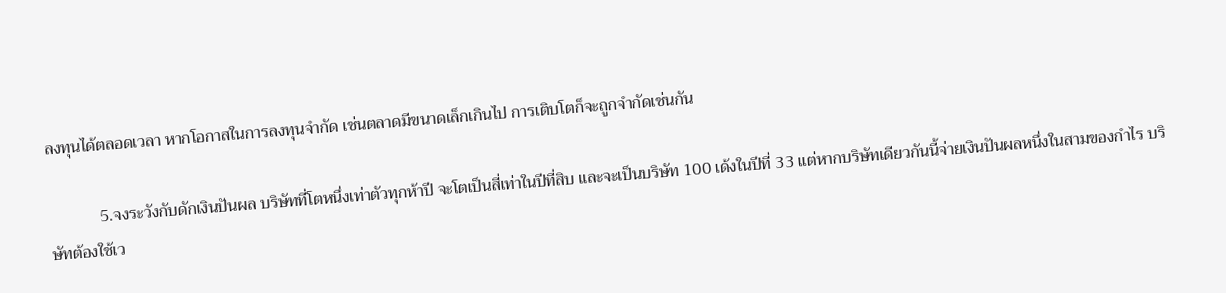ลงทุนได้ตลอดเวลา หากโอกาสในการลงทุนจำกัด เช่นตลาดมีขนาดเล็กเกินไป การเติบโตก็จะถูกจำกัดเช่นกัน

            5.จงระวังกับดักเงินปันผล บริษัทที่โตหนึ่งเท่าตัวทุกห้าปี จะโตเป็นสี่เท่าในปีที่สิบ และจะเป็นบริษัท 100 เด้งในปีที่ 33 แต่หากบริษัทเดียวกันนี้จ่ายเงินปันผลหนึ่งในสามของกำไร บริษัทต้องใช้เว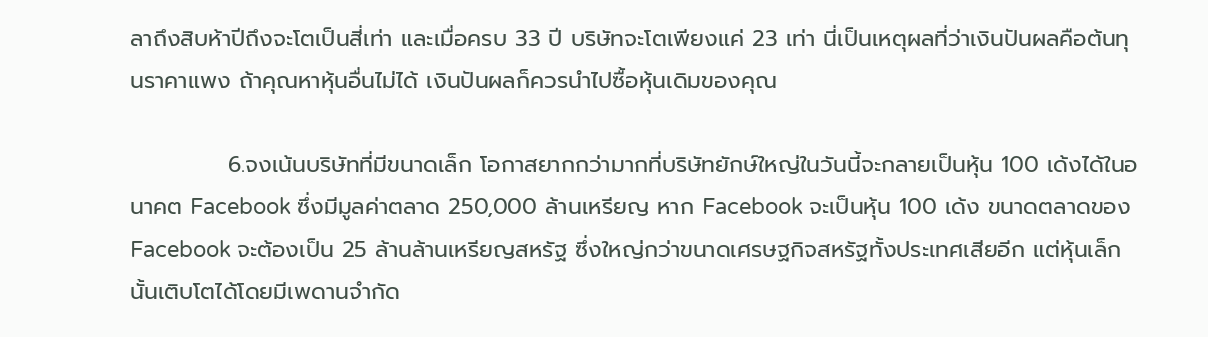ลาถึงสิบห้าปีถึงจะโตเป็นสี่เท่า และเมื่อครบ 33 ปี บริษัทจะโตเพียงแค่ 23 เท่า นี่เป็นเหตุผลที่ว่าเงินปันผลคือต้นทุนราคาแพง ถ้าคุณหาหุ้นอื่นไม่ได้ เงินปันผลก็ควรนำไปซื้อหุ้นเดิมของคุณ

            6.จงเน้นบริษัทที่มีขนาดเล็ก โอกาสยากกว่ามากที่บริษัทยักษ์ใหญ่ในวันนี้จะกลายเป็นหุ้น 100 เด้งได้ในอนาคต Facebook ซึ่งมีมูลค่าตลาด 250,000 ล้านเหรียญ หาก Facebook จะเป็นหุ้น 100 เด้ง ขนาดตลาดของ Facebook จะต้องเป็น 25 ล้านล้านเหรียญสหรัฐ ซึ่งใหญ่กว่าขนาดเศรษฐกิจสหรัฐทั้งประเทศเสียอีก แต่หุ้นเล็กนั้นเติบโตได้โดยมีเพดานจำกัด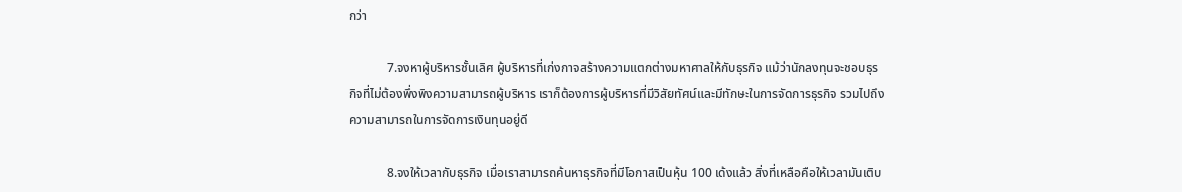กว่า

            7.จงหาผู้บริหารชั้นเลิศ ผู้บริหารที่เก่งกาจสร้างความแตกต่างมหาศาลให้กับธุรกิจ แม้ว่านักลงทุนจะชอบธุรกิจที่ไม่ต้องพึ่งพิงความสามารถผู้บริหาร เราก็ต้องการผู้บริหารที่มีวิสัยทัศน์และมีทักษะในการจัดการธุรกิจ รวมไปถึงความสามารถในการจัดการเงินทุนอยู่ดี

            8.จงให้เวลากับธุรกิจ เมื่อเราสามารถค้นหาธุรกิจที่มีโอกาสเป็นหุ้น 100 เด้งแล้ว สิ่งที่เหลือคือให้เวลามันเติบ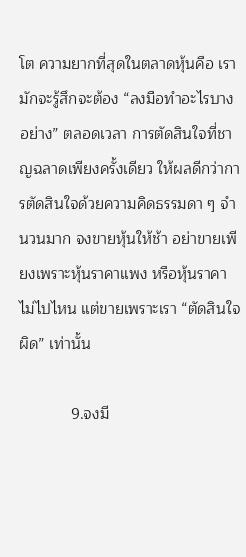โต ความยากที่สุดในตลาดหุ้นคือ เรามักจะรู้สึกจะต้อง “ลงมือทำอะไรบางอย่าง” ตลอดเวลา การตัดสินใจที่ชาญฉลาดเพียงครั้งเดียว ให้ผลดีกว่าการตัดสินใจด้วยความคิดธรรมดา ๆ จำนวนมาก จงขายหุ้นให้ช้า อย่าขายเพียงเพราะหุ้นราคาแพง หรือหุ้นราคาไม่ไปไหน แต่ขายเพราะเรา “ตัดสินใจผิด” เท่านั้น

            9.จงมี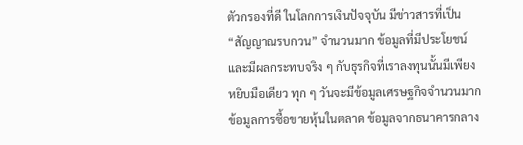ตัวกรองที่ดี ในโลกการเงินปัจจุบัน มีข่าวสารที่เป็น “สัญญาณรบกวน” จำนวนมาก ข้อมูลที่มีประโยชน์และมีผลกระทบจริง ๆ กับธุรกิจที่เราลงทุนนั้นมีเพียงหยิบมือเดียว ทุก ๆ วันจะมีข้อมูลเศรษฐกิจจำนวนมาก ข้อมูลการซื้อขายหุ้นในตลาด ข้อมูลจากธนาคารกลาง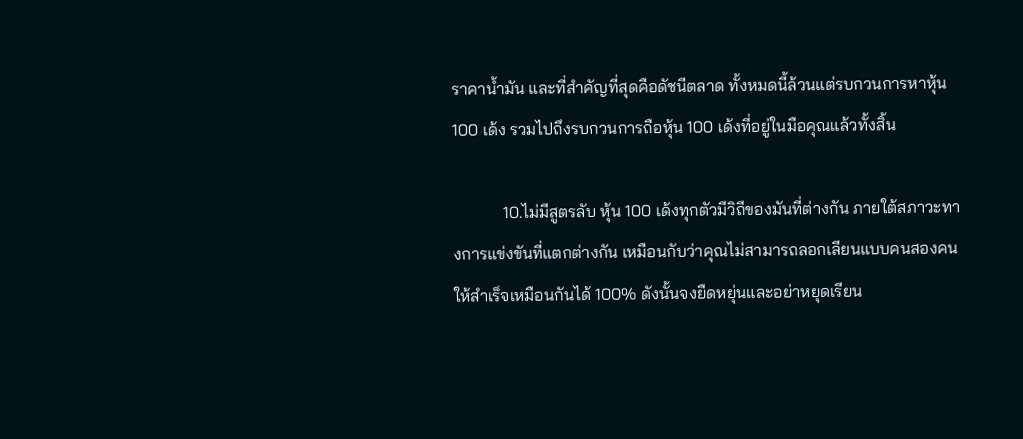ราคาน้ำมัน และที่สำคัญที่สุดคือดัชนีตลาด ทั้งหมดนี้ล้วนแต่รบกวนการหาหุ้น 100 เด้ง รวมไปถึงรบกวนการถือหุ้น 100 เด้งที่อยู่ในมือคุณแล้วทั้งสิ้น

            10.ไม่มีสูตรลับ หุ้น 100 เด้งทุกตัวมีวิถีของมันที่ต่างกัน ภายใต้สภาวะทางการแข่งขันที่แตกต่างกัน เหมือนกับว่าคุณไม่สามารถลอกเลียนแบบคนสองคนให้สำเร็จเหมือนกันได้ 100% ดังนั้นจงยืดหยุ่นและอย่าหยุดเรียน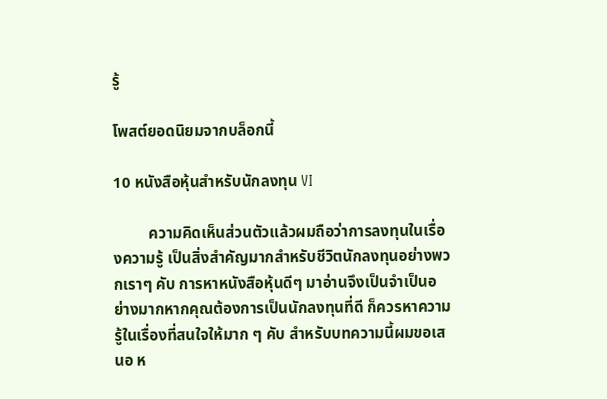รู้

โพสต์ยอดนิยมจากบล็อกนี้

10 หนังสือหุ้นสำหรับนักลงทุน VI

         ความคิดเห็นส่วนตัวแล้วผมถือว่าการลงทุนในเรื่องความรู้ เป็นสิ่งสำคัญมากสำหรับชีวิตนักลงทุนอย่างพวกเราๆ คับ การหาหนังสือหุ้นดีๆ มาอ่านจึงเป็นจำเป็นอย่างมากหากคุณต้องการเป็นนักลงทุนที่ดี ก็ควรหาความรู้ในเรื่องที่สนใจให้มาก ๆ คับ สำหรับบทความนี้ผมขอเสนอ ห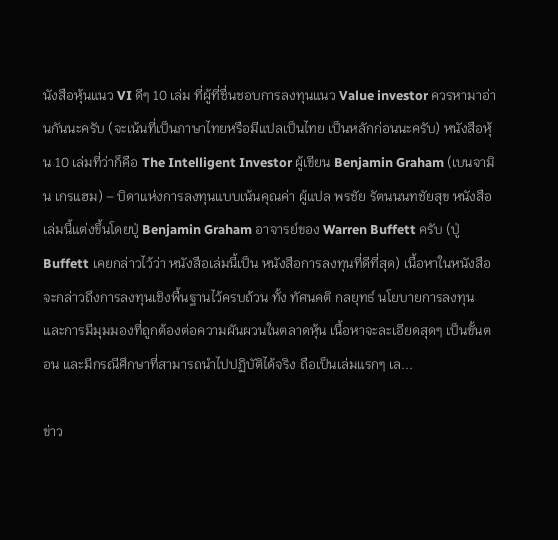นังสือหุ้นแนว VI ดีๆ 10 เล่ม ที่ผู้ที่ชื่นชอบการลงทุนแนว Value investor ควรหามาอ่านกันนะครับ (จะเน้นที่เป็นภาษาไทยหรือมีแปลเป็นไทย เป็นหลักก่อนนะครับ) หนังสือหุ้น 10 เล่มที่ว่าก็คือ The Intelligent Investor ผู้เขียน Benjamin Graham (เบนจามิน เกรแฮม) – บิดาแห่งการลงทุนแบบเน้นคุณค่า ผู้แปล พรชัย รัตนนนทชัยสุข หนังสือเล่มนี้แต่งขึ้นโดยปู่ Benjamin Graham อาจารย์ของ Warren Buffett ครับ (ปู่ Buffett เคยกล่าวไว้ว่า หนังสือเล่มนี้เป็น หนังสือการลงทุนที่ดีที่สุด) เนื้อหาในหนังสือจะกล่าวถึงการลงทุนเชิงพื้นฐานไว้ครบถ้วน ทั้ง ทัศนคติ กลยุทธ์ นโยบายการลงทุน และการมีมุมมองที่ถูกต้องต่อความผันผวนในตลาดหุ้น เนื้อหาจะละเอียดสุดๆ เป็นขั้นตอน และมีกรณีศึกษาที่สามารถนำไปปฏิบัติได้จริง ถือเป็นเล่มแรกๆ เล...

ข่าว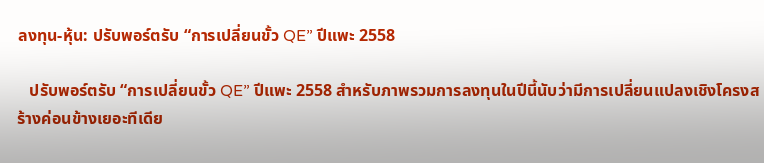ลงทุน-หุ้น: ปรับพอร์ตรับ “การเปลี่ยนขั้ว QE” ปีแพะ 2558

   ปรับพอร์ตรับ “การเปลี่ยนขั้ว QE” ปีแพะ 2558 สำหรับภาพรวมการลงทุนในปีนี้นับว่ามีการเปลี่ยนแปลงเชิงโครงสร้างค่อนข้างเยอะทีเดีย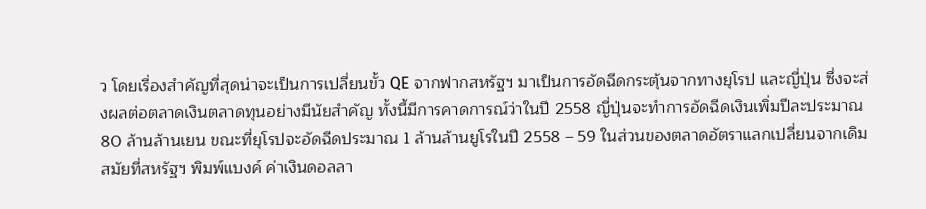ว โดยเรื่องสำคัญที่สุดน่าจะเป็นการเปลี่ยนขั้ว QE จากฟากสหรัฐฯ มาเป็นการอัดฉีดกระตุ้นจากทางยุโรป และญี่ปุ่น ซึ่งจะส่งผลต่อตลาดเงินตลาดทุนอย่างมีนัยสำคัญ ทั้งนี้มีการคาดการณ์ว่าในปี 2558 ญี่ปุ่นจะทำการอัดฉีดเงินเพิ่มปีละประมาณ 80 ล้านล้านเยน ขณะที่ยุโรปจะอัดฉีดประมาณ 1 ล้านล้านยูโรในปี 2558 – 59 ในส่วนของตลาดอัตราแลกเปลี่ยนจากเดิมสมัยที่สหรัฐฯ พิมพ์แบงค์ ค่าเงินดอลลา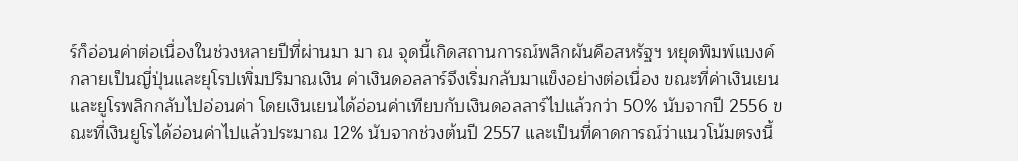ร์ก็อ่อนค่าต่อเนื่องในช่วงหลายปีที่ผ่านมา มา ณ จุดนี้เกิดสถานการณ์พลิกผันคือสหรัฐฯ หยุดพิมพ์แบงค์ กลายเป็นญี่ปุ่นและยุโรปเพิ่มปริมาณเงิน ค่าเงินดอลลาร์จึงเริ่มกลับมาแข็งอย่างต่อเนื่อง ขณะที่ค่าเงินเยน และยูโรพลิกกลับไปอ่อนค่า โดยเงินเยนได้อ่อนค่าเทียบกับเงินดอลลาร์ไปแล้วกว่า 50% นับจากปี 2556 ขณะที่เงินยูโรได้อ่อนค่าไปแล้วประมาณ 12% นับจากช่วงต้นปี 2557 และเป็นที่คาดการณ์ว่าแนวโน้มตรงนี้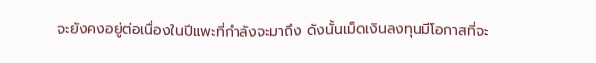จะยังคงอยู่ต่อเนื่องในปีแพะที่กำลังจะมาถึง ดังนั้นเม็ดเงินลงทุนมีโอกาสที่จะ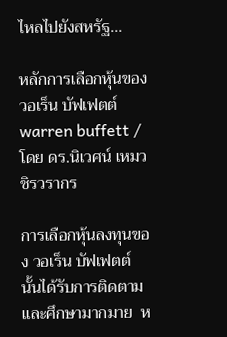ไหลไปยังสหรัฐ...

หลักการเลือกหุ้นของ วอเร็น บัฟเฟตต์ warren buffett / โดย ดร.นิเวศน์ เหมวชิรวรากร

การเลือกหุ้นลงทุนของ วอเร็น บัฟเฟตต์ นั้นได้รับการติดตามและศึกษามากมาย  ห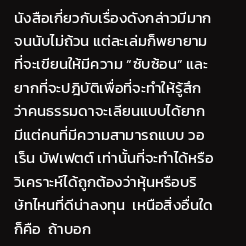นังสือเกี่ยวกับเรื่องดังกล่าวมีมากจนนับไม่ถ้วน แต่ละเล่มก็พยายามที่จะเขียนให้มีความ “ซับซ้อน” และยากที่จะปฎิบัติเพื่อที่จะทำให้รู้สึกว่าคนธรรมดาจะเลียนแบบได้ยาก  มีแต่คนที่มีความสามารถแบบ วอเร็น บัฟเฟตต์ เท่านั้นที่จะทำได้หรือวิเคราะห์ได้ถูกต้องว่าหุ้นหรือบริษัทไหนที่ดีน่าลงทุน  เหนือสิ่งอื่นใดก็คือ  ถ้าบอก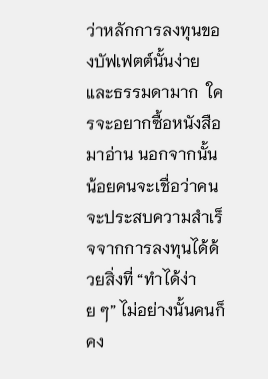ว่าหลักการลงทุนของบัฟเฟตต์นั้นง่ายและธรรมดามาก  ใครจะอยากซื้อหนังสือมาอ่าน นอกจากนั้น  น้อยคนจะเชื่อว่าคนจะประสบความสำเร็จจากการลงทุนได้ด้วยสิ่งที่ “ทำได้ง่าย ๆ” ไม่อย่างนั้นคนก็คง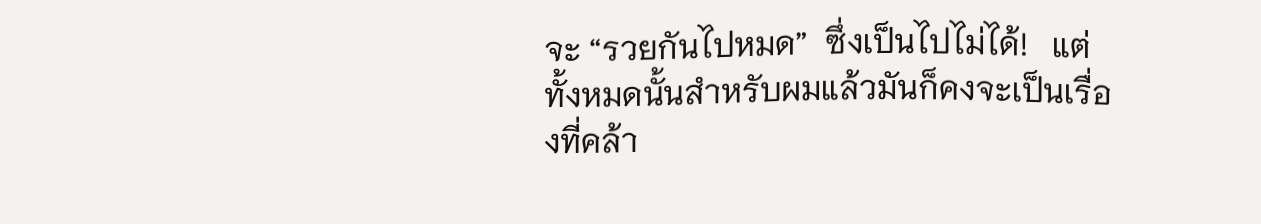จะ “รวยกันไปหมด”  ซึ่งเป็นไปไม่ได้!   แต่ทั้งหมดนั้นสำหรับผมแล้วมันก็คงจะเป็นเรื่องที่คล้า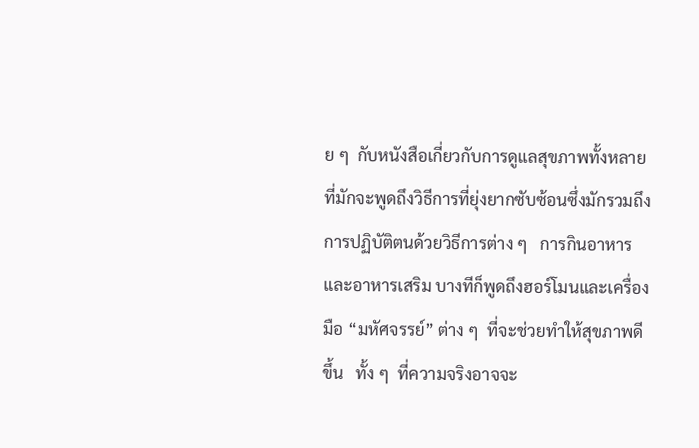ย ๆ  กับหนังสือเกี่ยวกับการดูแลสุขภาพทั้งหลายที่มักจะพูดถึงวิธีการที่ยุ่งยากซับซ้อนซึ่งมักรวมถึงการปฏิบัติตนด้วยวิธีการต่าง ๆ   การกินอาหารและอาหารเสริม บางทีก็พูดถึงฮอร์โมนและเครื่องมือ “มหัศจรรย์” ต่าง ๆ  ที่จะช่วยทำให้สุขภาพดีขึ้น   ทั้ง ๆ  ที่ความจริงอาจจะ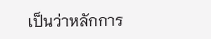เป็นว่าหลักการ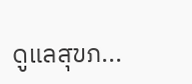ดูแลสุขภ...